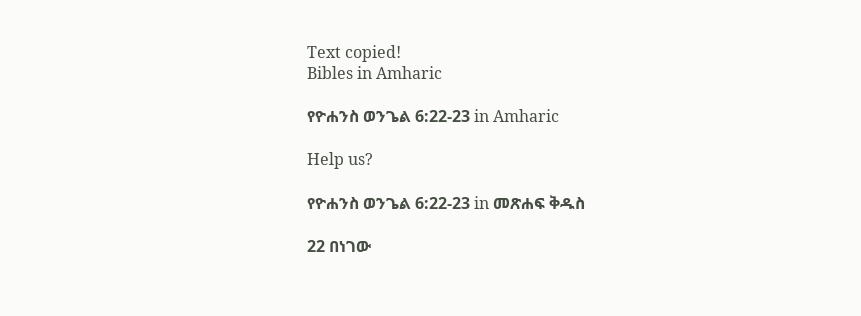Text copied!
Bibles in Amharic

የዮሐንስ ወንጌል 6:22-23 in Amharic

Help us?

የዮሐንስ ወንጌል 6:22-23 in መጽሐፍ ቅዱስ

22 በነገው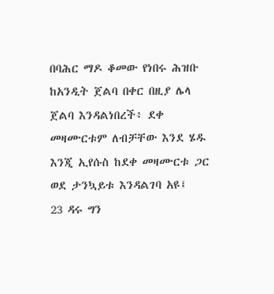በባሕር ማዶ ቆመው የነበሩ ሕዝቡ ከአንዲት ጀልባ በቀር በዚያ ሌላ ጀልባ እንዳልነበረች፥ ደቀ መዛሙርቱም ለብቻቸው እንደ ሄዱ እንጂ ኢየሱስ ከደቀ መዛሙርቱ ጋር ወደ ታንኳይቱ እንዳልገባ አዩ፤
23 ዳሩ ግን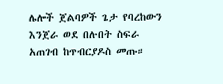ሌሎች ጀልባዎች ጌታ የባረከውን እንጀራ ወደ በሉበት ስፍራ አጠገብ ከጥብርያዶስ መጡ።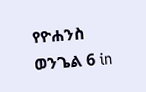የዮሐንስ ወንጌል 6 in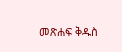መጽሐፍ ቅዱስ